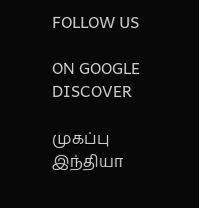FOLLOW US

ON GOOGLE DISCOVER

முகப்பு
இந்தியா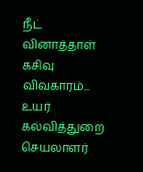நீட் வினாத்தாள் கசிவு விவகாரம்... உயர் கல்வித்துறை செயலாளர்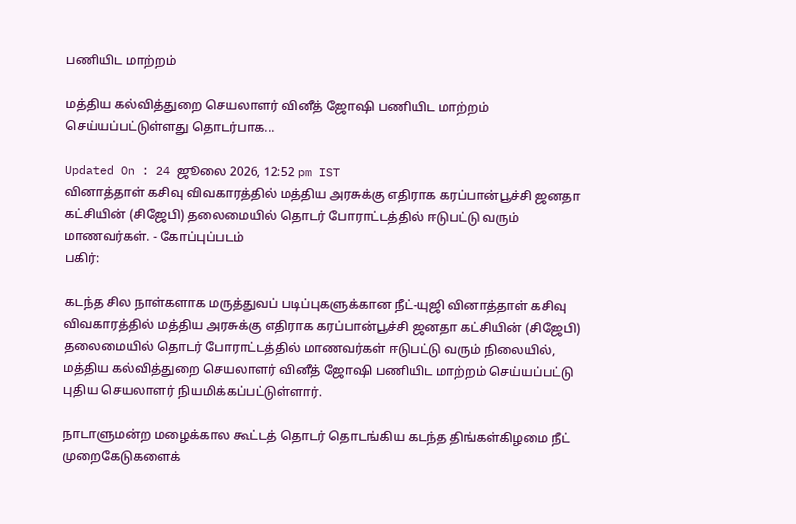பணியிட மாற்றம்

மத்திய கல்வித்துறை செயலாளர் வினீத் ஜோஷி பணியிட மாற்றம் செய்யப்பட்டுள்ளது தொடர்பாக...

Updated On : 24 ஜூலை 2026, 12:52 pm IST
வினாத்தாள் கசிவு விவகாரத்தில் மத்திய அரசுக்கு எதிராக கரப்பான்பூச்சி ஜனதா கட்சியின் (சிஜேபி) தலைமையில் தொடர் போராட்டத்தில் ஈடுபட்டு வரும் மாணவர்கள். - கோப்புப்படம்
பகிர்:

கடந்த சில நாள்களாக மருத்துவப் படிப்புகளுக்கான நீட்-யுஜி வினாத்தாள் கசிவு விவகாரத்தில் மத்திய அரசுக்கு எதிராக கரப்பான்பூச்சி ஜனதா கட்சியின் (சிஜேபி) தலைமையில் தொடர் போராட்டத்தில் மாணவர்கள் ஈடுபட்டு வரும் நிலையில், மத்திய கல்வித்துறை செயலாளர் வினீத் ஜோஷி பணியிட மாற்றம் செய்யப்பட்டு புதிய செயலாளர் நியமிக்கப்பட்டுள்ளார்.

நாடாளுமன்ற மழைக்கால கூட்டத் தொடர் தொடங்கிய கடந்த திங்கள்கிழமை நீட் முறைகேடுகளைக்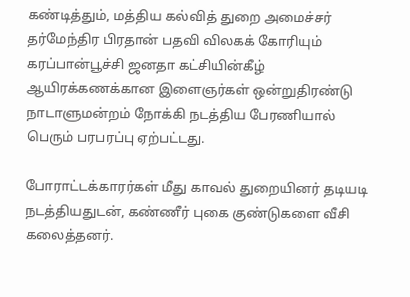கண்டித்தும், மத்திய கல்வித் துறை அமைச்சர் தர்மேந்திர பிரதான் பதவி விலகக் கோரியும் கரப்பான்பூச்சி ஜனதா கட்சியின்கீழ் ஆயிரக்கணக்கான இளைஞர்கள் ஒன்றுதிரண்டு நாடாளுமன்றம் நோக்கி நடத்திய பேரணியால் பெரும் பரபரப்பு ஏற்பட்டது.

போராட்டக்காரர்கள் மீது காவல் துறையினர் தடியடி நடத்தியதுடன், கண்ணீர் புகை குண்டுகளை வீசி கலைத்தனர்.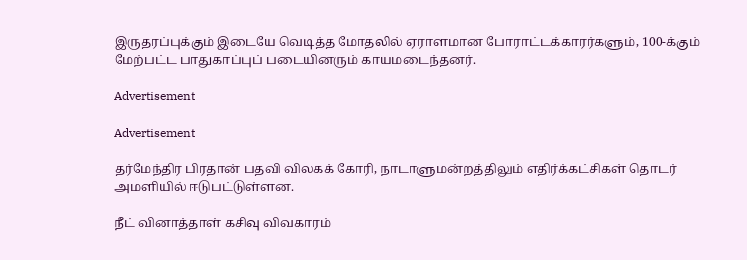இருதரப்புக்கும் இடையே வெடித்த மோதலில் ஏராளமான போராட்டக்காரர்களும், 100-க்கும் மேற்பட்ட பாதுகாப்புப் படையினரும் காயமடைந்தனர்.

Advertisement

Advertisement

தர்மேந்திர பிரதான் பதவி விலகக் கோரி, நாடாளுமன்றத்திலும் எதிர்க்கட்சிகள் தொடர் அமளியில் ஈடுபட்டுள்ளன.

நீட் வினாத்தாள் கசிவு விவகாரம்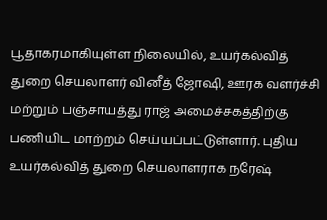பூதாகரமாகியுள்ள நிலையில், உயர்கல்வித் துறை செயலாளர் வினீத் ஜோஷி, ஊரக வளர்ச்சி மற்றும் பஞ்சாயத்து ராஜ் அமைச்சகத்திற்கு பணியிட மாற்றம் செய்யப்பட்டுள்ளார். புதிய உயர்கல்வித் துறை செயலாளராக நரேஷ்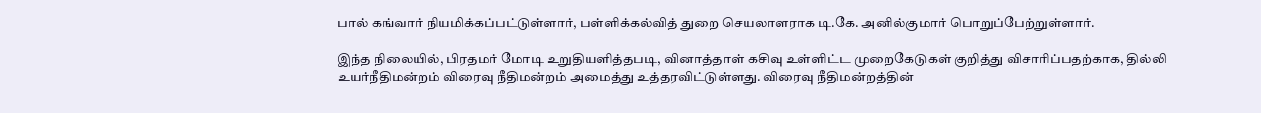பால் கங்வார் நியமிக்கப்பட்டுள்ளார், பள்ளிக்கல்வித் துறை செயலாளராக டி.கே. அனில்குமார் பொறுப்பேற்றுள்ளார்.

இந்த நிலையில், பிரதமர் மோடி உறுதியளித்தபடி, வினாத்தாள் கசிவு உள்ளிட்ட முறைகேடுகள் குறித்து விசாரிப்பதற்காக, தில்லி உயர்நீதிமன்றம் விரைவு நீதிமன்றம் அமைத்து உத்தரவிட்டுள்ளது. விரைவு நீதிமன்றத்தின்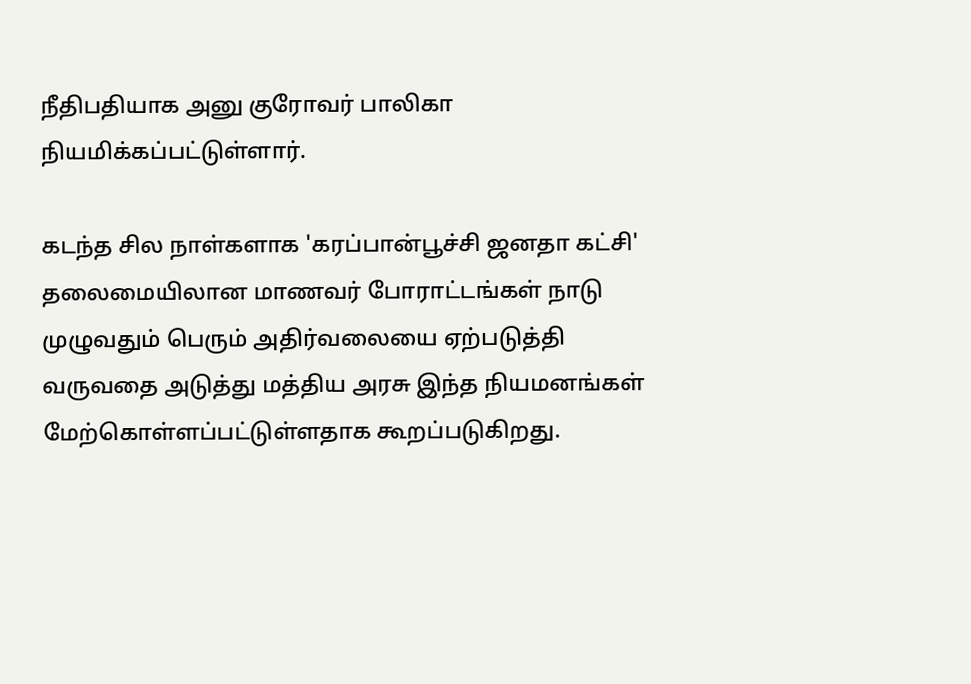நீதிபதியாக அனு குரோவர் பாலிகா நியமிக்கப்பட்டுள்ளார்.

கடந்த சில நாள்களாக 'கரப்பான்பூச்சி ஜனதா கட்சி' தலைமையிலான மாணவர் போராட்டங்கள் நாடு முழுவதும் பெரும் அதிர்வலையை ஏற்படுத்தி வருவதை அடுத்து மத்திய அரசு இந்த நியமனங்கள் மேற்கொள்ளப்பட்டுள்ளதாக கூறப்படுகிறது.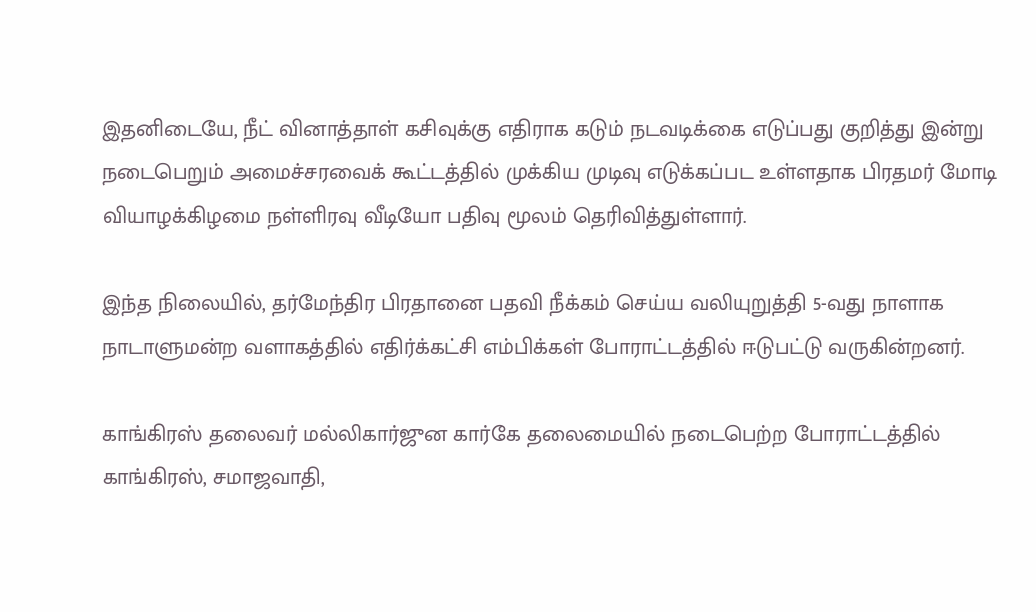இதனிடையே, நீட் வினாத்தாள் கசிவுக்கு எதிராக கடும் நடவடிக்கை எடுப்பது குறித்து இன்று நடைபெறும் அமைச்சரவைக் கூட்டத்தில் முக்கிய முடிவு எடுக்கப்பட உள்ளதாக பிரதமர் மோடி வியாழக்கிழமை நள்ளிரவு வீடியோ பதிவு மூலம் தெரிவித்துள்ளார்.

இந்த நிலையில், தர்மேந்திர பிரதானை பதவி நீக்கம் செய்ய வலியுறுத்தி 5-வது நாளாக நாடாளுமன்ற வளாகத்தில் எதிர்க்கட்சி எம்பிக்கள் போராட்டத்தில் ஈடுபட்டு வருகின்றனர்.

காங்கிரஸ் தலைவர் மல்லிகார்ஜுன கார்கே தலைமையில் நடைபெற்ற போராட்டத்தில் காங்கிரஸ், சமாஜவாதி,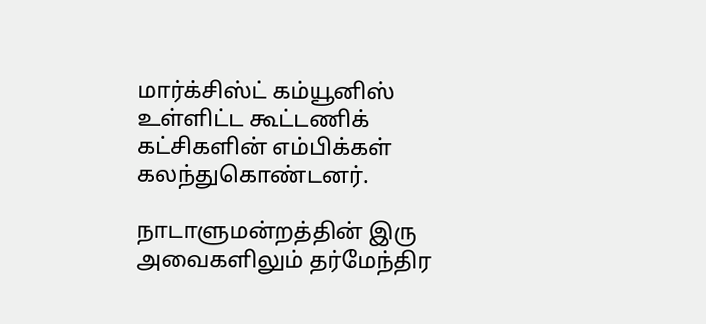மார்க்சிஸ்ட் கம்யூனிஸ் உள்ளிட்ட கூட்டணிக் கட்சிகளின் எம்பிக்கள் கலந்துகொண்டனர்.

நாடாளுமன்றத்தின் இரு அவைகளிலும் தர்மேந்திர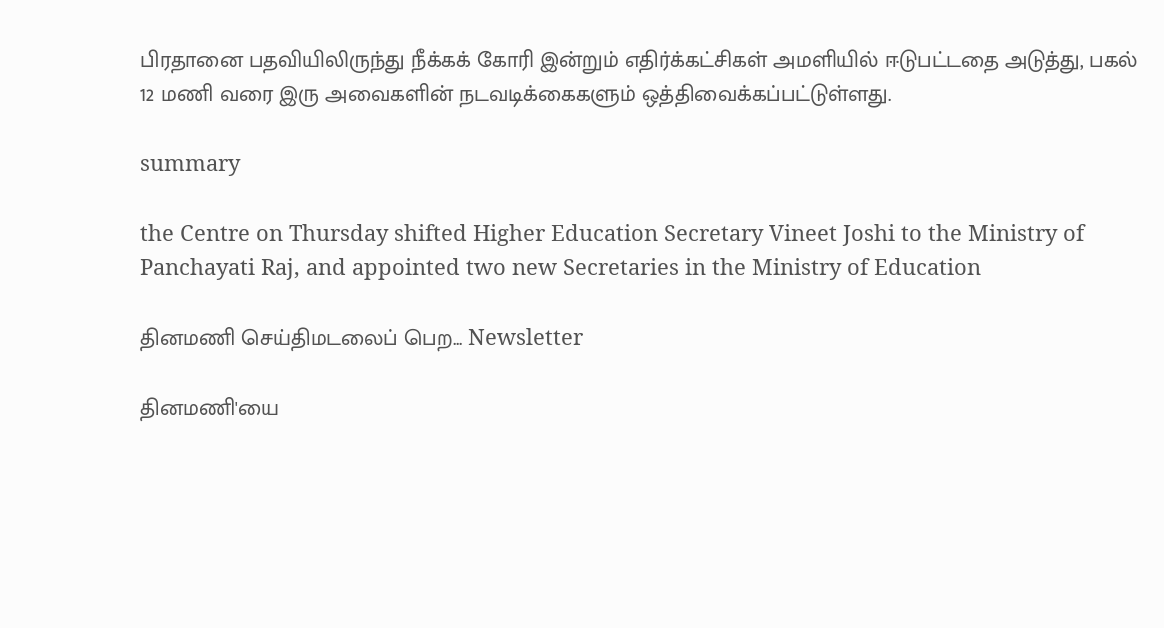பிரதானை பதவியிலிருந்து நீக்கக் கோரி இன்றும் எதிர்க்கட்சிகள் அமளியில் ஈடுபட்டதை அடுத்து, பகல் 12 மணி வரை இரு அவைகளின் நடவடிக்கைகளும் ஒத்திவைக்கப்பட்டுள்ளது.

summary

the Centre on Thursday shifted Higher Education Secretary Vineet Joshi to the Ministry of Panchayati Raj, and appointed two new Secretaries in the Ministry of Education

தினமணி செய்திமடலைப் பெற... Newsletter

தினமணி'யை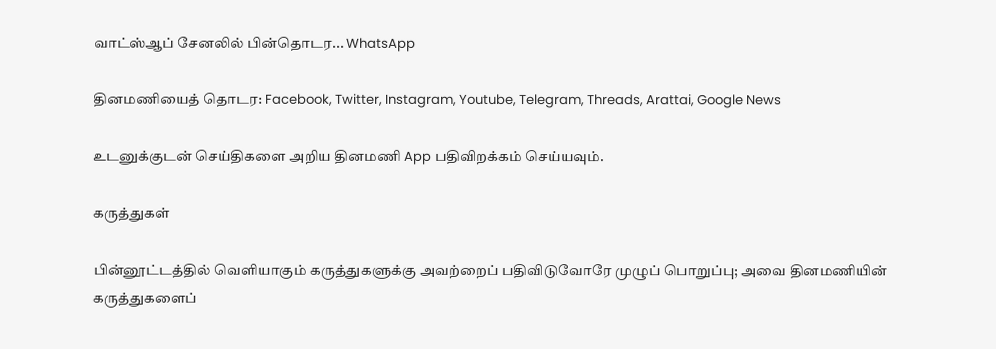வாட்ஸ்ஆப் சேனலில் பின்தொடர... WhatsApp

தினமணியைத் தொடர: Facebook, Twitter, Instagram, Youtube, Telegram, Threads, Arattai, Google News

உடனுக்குடன் செய்திகளை அறிய தினமணி App பதிவிறக்கம் செய்யவும்.

கருத்துகள்

பின்னூட்டத்தில் வெளியாகும் கருத்துகளுக்கு அவற்றைப் பதிவிடுவோரே முழுப் பொறுப்பு; அவை தினமணியின் கருத்துகளைப்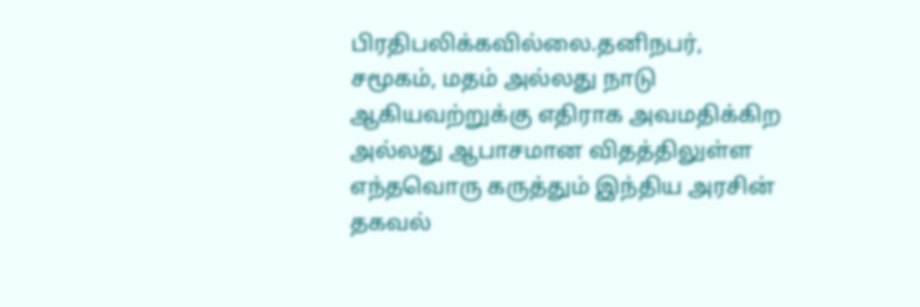பிரதிபலிக்கவில்லை.தனிநபர், சமூகம், மதம் அல்லது நாடு ஆகியவற்றுக்கு எதிராக அவமதிக்கிற அல்லது ஆபாசமான விதத்திலுள்ள எந்தவொரு கருத்தும் இந்திய அரசின் தகவல்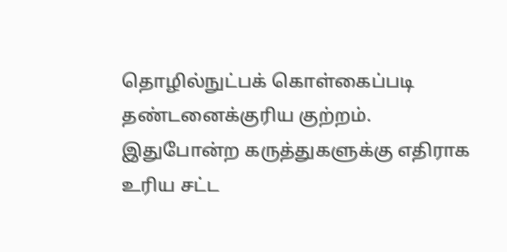தொழில்நுட்பக் கொள்கைப்படி தண்டனைக்குரிய குற்றம். இதுபோன்ற கருத்துகளுக்கு எதிராக உரிய சட்ட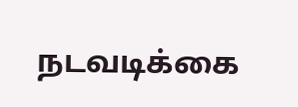நடவடிக்கை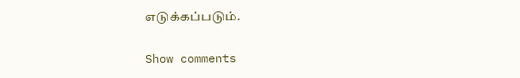எடுக்கப்படும்.

Show comments